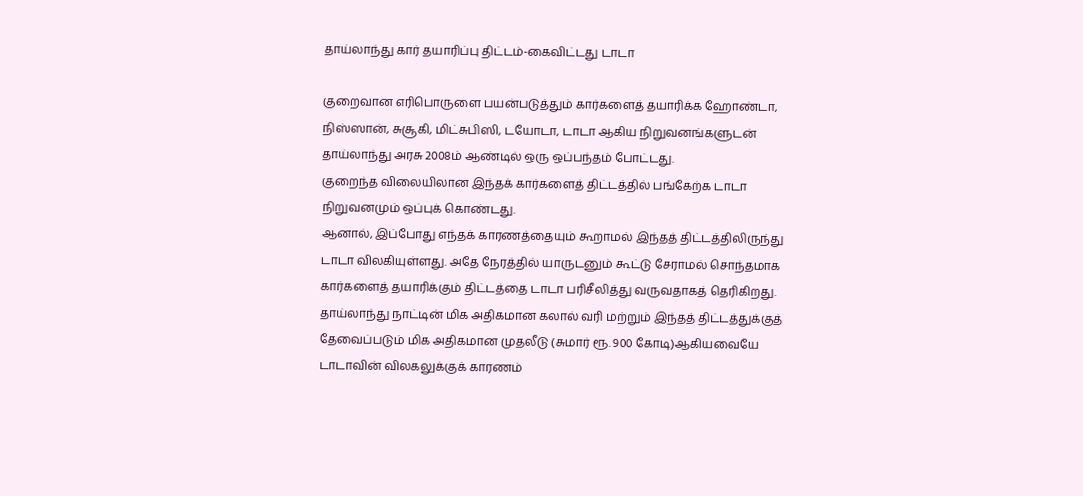தாய்லாந்து கார் தயாரிப்பு திட்டம்-கைவிட்டது டாடா

குறைவான எரிபொருளை பயன்படுத்தும் கார்களைத் தயாரிக்க ஹோண்டா, நிஸ்ஸான், சுசூகி, மிட்சுபிஸி, டயோடா, டாடா ஆகிய நிறுவனங்களுடன் தாய்லாந்து அரசு 2008ம் ஆண்டில் ஒரு ஒப்பந்தம் போட்டது.
குறைந்த விலையிலான இந்தக் கார்களைத் திட்டத்தில் பங்கேற்க டாடா நிறுவனமும் ஒப்புக் கொண்டது.
ஆனால், இப்போது எந்தக் காரணத்தையும் கூறாமல் இந்தத் திட்டத்திலிருந்து டாடா விலகியுள்ளது. அதே நேரத்தில் யாருடனும் கூட்டு சேராமல் சொந்தமாக கார்களைத் தயாரிக்கும் திட்டத்தை டாடா பரிசீலித்து வருவதாகத் தெரிகிறது.
தாய்லாந்து நாட்டின் மிக அதிகமான கலால் வரி மற்றும் இந்தத் திட்டத்துக்குத் தேவைப்படும் மிக அதிகமான முதலீடு (சுமார் ரூ. 900 கோடி)ஆகியவையே டாடாவின் விலகலுக்குக் காரணம்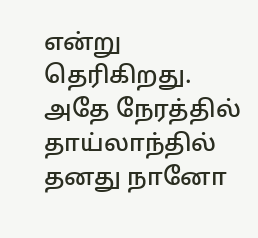என்று தெரிகிறது.
அதே நேரத்தில் தாய்லாந்தில் தனது நானோ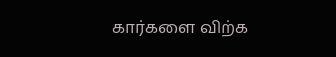கார்களை விற்க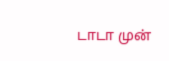டாடா முன்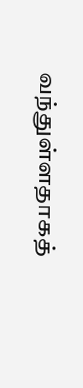வந்துள்ளதாகத்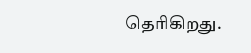தெரிகிறது.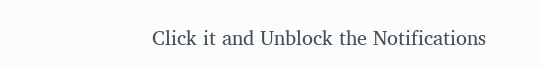Click it and Unblock the Notifications